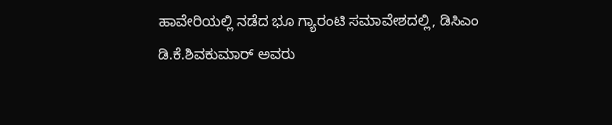ಹಾವೇರಿಯಲ್ಲಿ ನಡೆದ ಭೂ ಗ್ಯಾರಂಟಿ ಸಮಾವೇಶದಲ್ಲಿ, ಡಿಸಿಎಂ ಡಿ.ಕೆ.ಶಿವಕುಮಾರ್ ಅವರು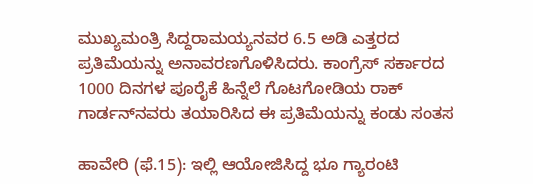ಮುಖ್ಯಮಂತ್ರಿ ಸಿದ್ದರಾಮಯ್ಯನವರ 6.5 ಅಡಿ ಎತ್ತರದ ಪ್ರತಿಮೆಯನ್ನು ಅನಾವರಣಗೊಳಿಸಿದರು. ಕಾಂಗ್ರೆಸ್ ಸರ್ಕಾರದ 1000 ದಿನಗಳ ಪೂರೈಕೆ ಹಿನ್ನೆಲೆ ಗೊಟಗೋಡಿಯ ರಾಕ್ ಗಾರ್ಡನ್‌ನವರು ತಯಾರಿಸಿದ ಈ ಪ್ರತಿಮೆಯನ್ನು ಕಂಡು ಸಂತಸ

ಹಾವೇರಿ (ಫೆ.15): ಇಲ್ಲಿ ಆಯೋಜಿಸಿದ್ದ ಭೂ ಗ್ಯಾರಂಟಿ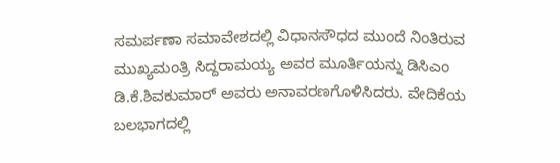ಸಮರ್ಪಣಾ ಸಮಾವೇಶದಲ್ಲಿ ವಿಧಾನಸೌಧದ ಮುಂದೆ ನಿಂತಿರುವ ಮುಖ್ಯಮಂತ್ರಿ ಸಿದ್ದರಾಮಯ್ಯ ಅವರ ಮೂರ್ತಿಯನ್ನು ಡಿಸಿಎಂ ಡಿ.ಕೆ.ಶಿವಕುಮಾರ್‌ ಅವರು ಅನಾವರಣಗೊಳಿಸಿದರು. ವೇದಿಕೆಯ ಬಲಭಾಗದಲ್ಲಿ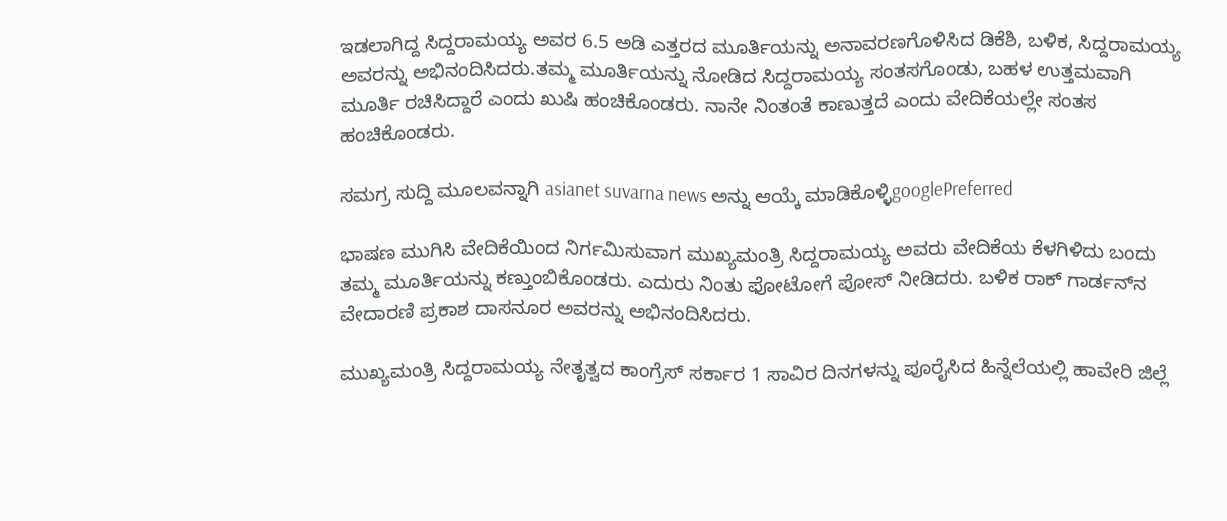ಇಡಲಾಗಿದ್ದ ಸಿದ್ದರಾಮಯ್ಯ ಅವರ 6.5 ಅಡಿ ಎತ್ತರದ ಮೂರ್ತಿಯನ್ನು ಅನಾವರಣಗೊಳಿಸಿದ ಡಿಕೆಶಿ, ಬಳಿಕ, ಸಿದ್ದರಾಮಯ್ಯ ಅವರನ್ನು ಅಭಿನಂದಿಸಿದರು.ತಮ್ಮ ಮೂರ್ತಿಯನ್ನು ನೋಡಿದ ಸಿದ್ದರಾಮಯ್ಯ ಸಂತಸಗೊಂಡು, ಬಹಳ ಉತ್ತಮವಾಗಿ ಮೂರ್ತಿ ರಚಿಸಿದ್ದಾರೆ ಎಂದು ಖುಷಿ ಹಂಚಿಕೊಂಡರು. ನಾನೇ ನಿಂತಂತೆ ಕಾಣುತ್ತದೆ ಎಂದು ವೇದಿಕೆಯಲ್ಲೇ ಸಂತಸ ಹಂಚಿಕೊಂಡರು.

ಸಮಗ್ರ ಸುದ್ದಿ ಮೂಲವನ್ನಾಗಿ asianet suvarna news ಅನ್ನು ಆಯ್ಕೆ ಮಾಡಿಕೊಳ್ಳಿgooglePreferred

ಭಾಷಣ ಮುಗಿಸಿ ವೇದಿಕೆಯಿಂದ ನಿರ್ಗಮಿಸುವಾಗ ಮುಖ್ಯಮಂತ್ರಿ ಸಿದ್ದರಾಮಯ್ಯ ಅವರು ವೇದಿಕೆಯ ಕೆಳಗಿಳಿದು ಬಂದು ತಮ್ಮ ಮೂರ್ತಿಯನ್ನು ಕಣ್ತುಂಬಿಕೊಂಡರು. ಎದುರು ನಿಂತು ಫೋಟೋಗೆ ಪೋಸ್‌ ನೀಡಿದರು. ಬಳಿಕ ರಾಕ್‌ ಗಾರ್ಡನ್‌ನ ವೇದಾರಣಿ ಪ್ರಕಾಶ ದಾಸನೂರ ಅವರನ್ನು ಅಭಿನಂದಿಸಿದರು.

ಮುಖ್ಯಮಂತ್ರಿ ಸಿದ್ದರಾಮಯ್ಯ ನೇತೃತ್ವದ ಕಾಂಗ್ರೆಸ್‌ ಸರ್ಕಾರ 1 ಸಾವಿರ ದಿನಗಳನ್ನು ಪೂರೈಸಿದ ಹಿನ್ನೆಲೆಯಲ್ಲಿ ಹಾವೇರಿ ಜಿಲ್ಲೆ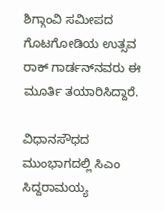ಶಿಗ್ಗಾಂವಿ ಸಮೀಪದ ಗೊಟಗೋಡಿಯ ಉತ್ಸವ ರಾಕ್‌ ಗಾರ್ಡನ್‌ನವರು ಈ ಮೂರ್ತಿ ತಯಾರಿಸಿದ್ದಾರೆ.

ವಿಧಾನಸೌಧದ ಮುಂಭಾಗದಲ್ಲಿ ಸಿಎಂ ಸಿದ್ದರಾಮಯ್ಯ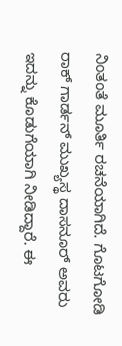ನಿಂತಂತೆ ಮೂರ್ತಿ ರಚನೆಯಾಗಿದೆ. ಗೊಟಗೋಡಿ ರಾಕ್ ಗಾರ್ಡನ್ ಮುಖ್ಯಸ್ಥ ದಾಸನೂರ್ ಅವರು ಇದನ್ನು ಕೊಡುಗೆಯಾಗಿ ನೀಡಿದ್ದಾರೆ. ಈ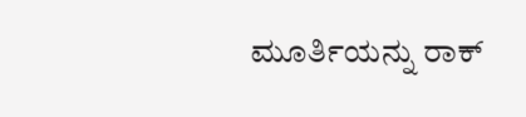ಮೂರ್ತಿಯನ್ನು ರಾಕ್‌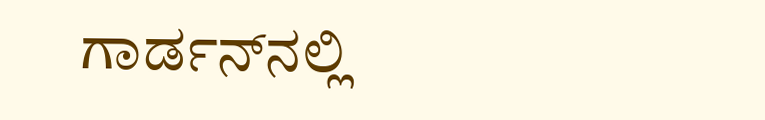ಗಾರ್ಡನ್‌ನಲ್ಲಿ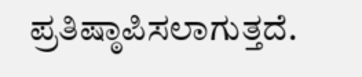ಪ್ರತಿಷ್ಠಾಪಿಸಲಾಗುತ್ತದೆ.